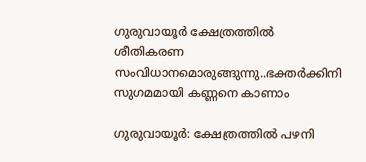ഗുരുവായൂർ ക്ഷേത്രത്തിൽ ശീതികരണ സംവിധാനമൊരുങ്ങുന്നു..ഭക്തർക്കിനി സുഗമമായി കണ്ണനെ കാണാം

ഗുരുവായൂർ: ക്ഷേത്രത്തിൽ പഴനി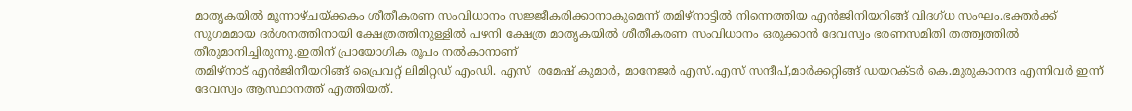മാതൃകയിൽ മൂന്നാഴ്ചയ്ക്കകം ശീതീകരണ സംവിധാനം സജ്ജീകരിക്കാനാകുമെന്ന് തമിഴ്നാട്ടിൽ നിന്നെത്തിയ എൻജിനിയറിങ്ങ് വിദഗ്ധ സംഘം.ഭക്തർക്ക് സുഗമമായ ദർശനത്തിനായി ക്ഷേത്രത്തിനുള്ളിൽ പഴനി ക്ഷേത്ര മാതൃകയിൽ ശീതീകരണ സംവിധാനം ഒരുക്കാൻ ദേവസ്വം ഭരണസമിതി തത്ത്വത്തിൽ തീരുമാനിച്ചിരുന്നു.ഇതിന് പ്രായോഗിക രൂപം നൽകാനാണ്
തമിഴ്നാട് എൻജിനീയറിങ്ങ് പ്രൈവറ്റ് ലിമിറ്റഡ് എംഡി. എസ്  രമേഷ് കുമാർ, മാനേജർ എസ്.എസ് സന്ദീപ്,മാർക്കറ്റിങ്ങ് ഡയറക്ടർ കെ.മുരുകാനന്ദ എന്നിവർ ഇന്ന് ദേവസ്വം ആസ്ഥാനത്ത് എത്തിയത്.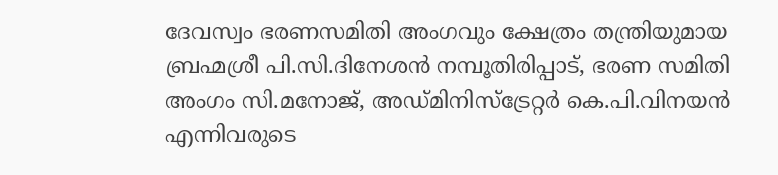ദേവസ്വം ഭരണസമിതി അംഗവും ക്ഷേത്രം തന്ത്രിയുമായ ബ്രഹ്മശ്രീ പി.സി.ദിനേശൻ നമ്പൂതിരിപ്പാട്, ഭരണ സമിതി അംഗം സി.മനോജ്, അഡ്മിനിസ്ട്രേറ്റർ കെ.പി.വിനയൻ എന്നിവരുടെ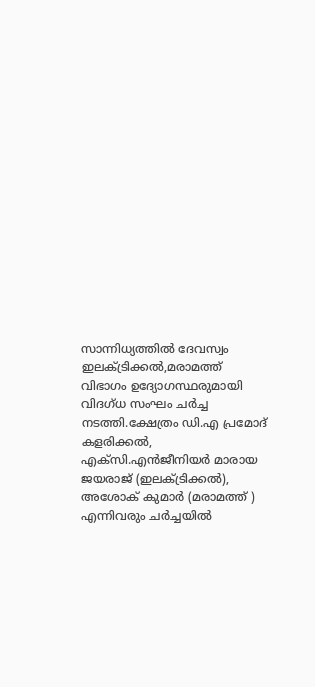സാന്നിധ്യത്തിൽ ദേവസ്വം ഇലക്ട്രിക്കൽ,മരാമത്ത് വിഭാഗം ഉദ്യോഗസ്ഥരുമായി വിദഗ്ധ സംഘം ചർച്ച നടത്തി.ക്ഷേത്രം ഡി.എ പ്രമോദ് കളരിക്കൽ,  എക്സി.എൻജീനിയർ മാരായ ജയരാജ് (ഇലക്ട്രിക്കൽ), അശോക് കുമാർ (മരാമത്ത് ) എന്നിവരും ചർച്ചയിൽ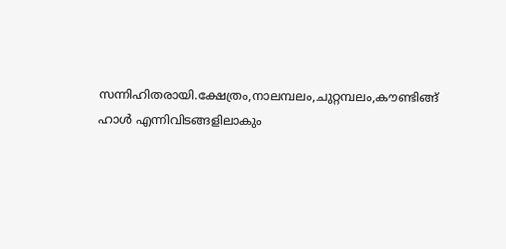സന്നിഹിതരായി.ക്ഷേത്രം,നാലമ്പലം,ചുറ്റമ്പലം,കൗണ്ടിങ്ങ് ഹാൾ എന്നിവിടങ്ങളിലാകും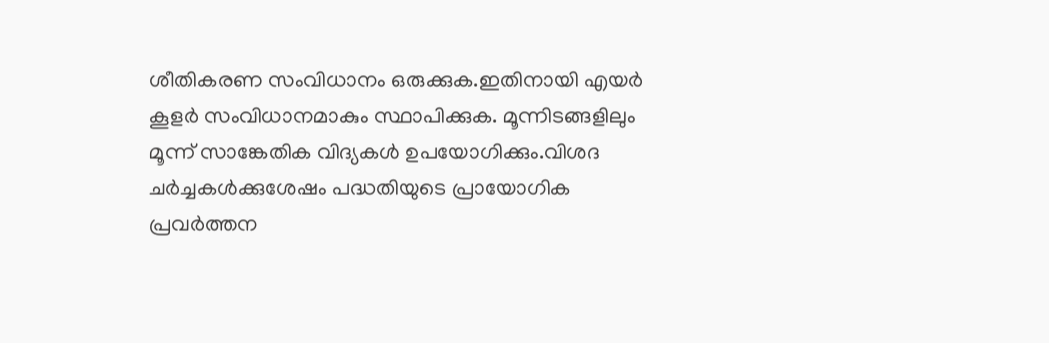ശീതികരണ സംവിധാനം ഒരുക്കുക.ഇതിനായി എയർ കൂളർ സംവിധാനമാകും സ്ഥാപിക്കുക. മൂന്നിടങ്ങളിലും മൂന്ന് സാങ്കേതിക വിദ്യകൾ ഉപയോഗിക്കും.വിശദ ചർച്ചകൾക്കുശേഷം പദ്ധതിയുടെ പ്രായോഗിക പ്രവർത്തന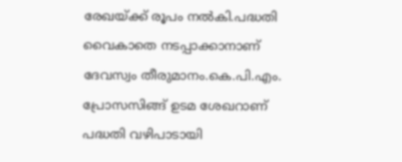രേഖയ്ക്ക് രൂപം നൽകി.പദ്ധതി വൈകാതെ നടപ്പാക്കാനാണ് ദേവസ്വം തീരുമാനം.കെ.പി.എം. പ്രോസസിങ്ങ് ഉടമ ശേഖറാണ് പദ്ധതി വഴിപാടായി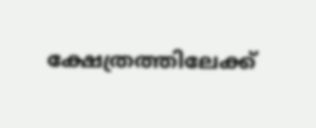ക്ഷേത്രത്തിലേക്ക്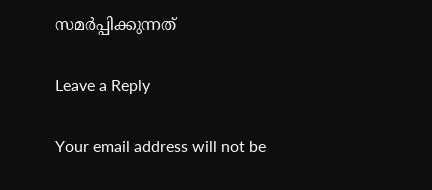സമർപ്പിക്കുന്നത്

Leave a Reply

Your email address will not be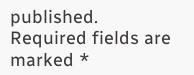published. Required fields are marked *